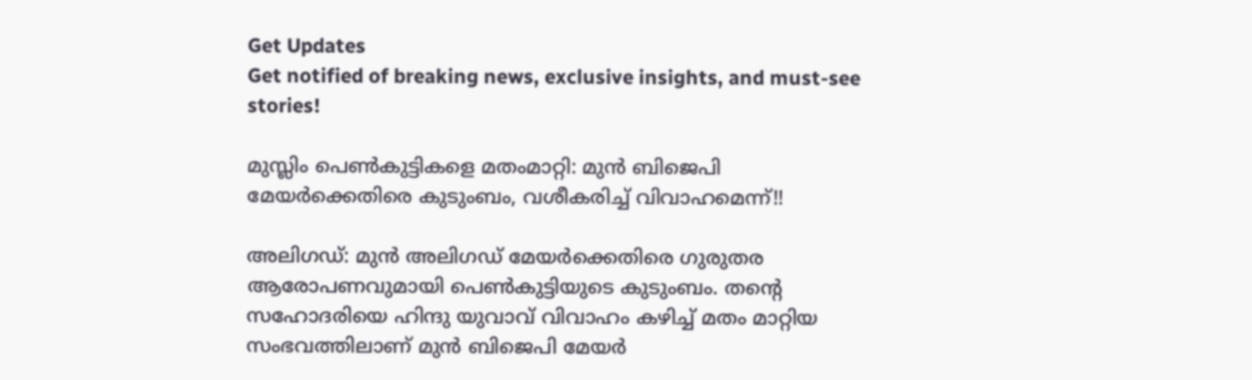Get Updates
Get notified of breaking news, exclusive insights, and must-see stories!

മുസ്ലിം പെൺകുട്ടികളെ മതംമാറ്റി: മുൻ ബിജെപി മേയർക്കെതിരെ കുടുംബം, വശീകരിച്ച് വിവാഹമെന്ന്!!

അലിഗഡ്: മുൻ അലിഗഡ് മേയർക്കെതിരെ ഗുരുതര ആരോപണവുമായി പെൺകുട്ടിയുടെ കുടുംബം. തന്റെ സഹോദരിയെ ഹിന്ദു യുവാവ് വിവാഹം കഴിച്ച് മതം മാറ്റിയ സംഭവത്തിലാണ് മുൻ ബിജെപി മേയർ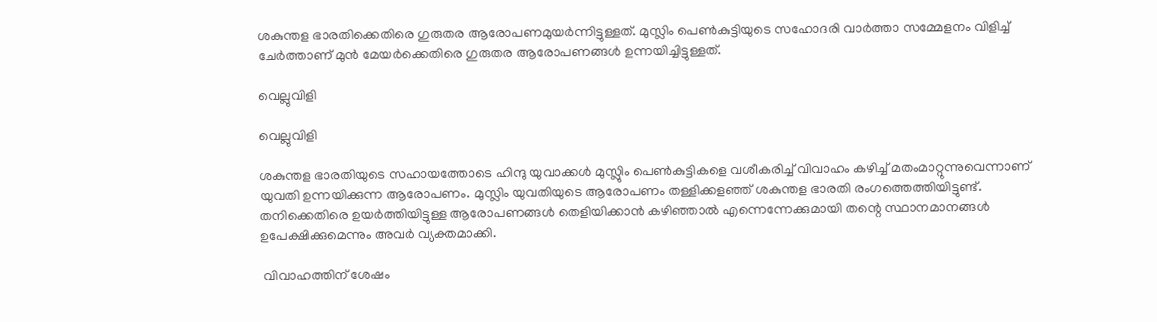ശകുന്തള ഭാരതിക്കെതിരെ ഗുരുതര ആരോപണമുയർന്നിട്ടുള്ളത്. മുസ്ലിം പെൺകുട്ടിയുടെ സഹോദരി വാർത്താ സമ്മേളനം വിളിച്ച് ചേർത്താണ് മുൻ മേയർക്കെതിരെ ഗുരുതര ആരോപണങ്ങൾ ഉന്നയിച്ചിട്ടുള്ളത്.

വെല്ലുവിളി

വെല്ലുവിളി

ശകുന്തള ഭാരതിയുടെ സഹായത്തോടെ ഹിന്ദു യുവാക്കൾ മുസ്ലുിം പെൺകുട്ടികളെ വശീകരിച്ച് വിവാഹം കഴിച്ച് മതംമാറ്റുന്നുവെന്നാണ് യുവതി ഉന്നയിക്കുന്ന ആരോപണം. മുസ്ലിം യുവതിയുടെ ആരോപണം തള്ളിക്കളഞ്ഞ് ശകുന്തള ഭാരതി രംഗത്തെത്തിയിട്ടുണ്ട്. തനിക്കെതിരെ ഉയർത്തിയിട്ടുള്ള ആരോപണങ്ങൾ തെളിയിക്കാൻ കഴിഞ്ഞാൽ എന്നെന്നേക്കുമായി തന്റെ സ്ഥാനമാനങ്ങൾ ഉപേക്ഷിക്കുമെന്നും അവർ വ്യക്തമാക്കി.

 വിവാഹത്തിന് ശേഷം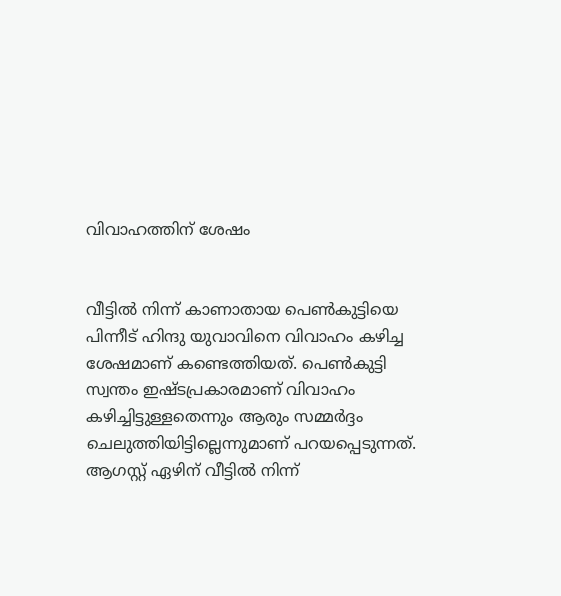വിവാഹത്തിന് ശേഷം


വീട്ടിൽ നിന്ന് കാണാതായ പെൺകുട്ടിയെ പിന്നീട് ഹിന്ദു യുവാവിനെ വിവാഹം കഴിച്ച ശേഷമാണ് കണ്ടെത്തിയത്. പെൺകുട്ടി സ്വന്തം ഇഷ്ടപ്രകാരമാണ് വിവാഹം കഴിച്ചിട്ടുള്ളതെന്നും ആരും സമ്മർദ്ദം ചെലുത്തിയിട്ടില്ലെന്നുമാണ് പറയപ്പെടുന്നത്. ആഗസ്റ്റ് ഏഴിന് വീട്ടിൽ നിന്ന്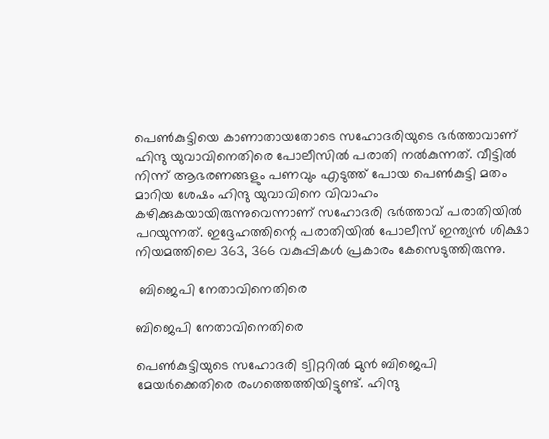പെൺകുട്ടിയെ കാണാതായതോടെ സഹോദരിയുടെ ഭർത്താവാണ് ഹിന്ദു യുവാവിനെതിരെ പോലീസിൽ പരാതി നൽകുന്നത്. വീട്ടിൽ നിന്ന് ആഭരണങ്ങളും പണവും എടുത്ത് പോയ പെൺകുട്ടി മതം മാറിയ ശേഷം ഹിന്ദു യുവാവിനെ വിവാഹം കഴിക്കുകയായിരുന്നുവെന്നാണ് സഹോദരി ഭർത്താവ് പരാതിയിൽ പറയുന്നത്. ഇദ്ദേഹത്തിന്റെ പരാതിയിൽ പോലീസ് ഇന്ത്യൻ ശിക്ഷാ നിയമത്തിലെ 363, 366 വകുപ്പികൾ പ്രകാരം കേസെടുത്തിരുന്നു.

 ബിജെപി നേതാവിനെതിരെ

ബിജെപി നേതാവിനെതിരെ

പെൺകുട്ടിയുടെ സഹോദരി ട്വിറ്ററിൽ മുൻ ബിജെപി മേയർക്കെതിരെ രംഗത്തെത്തിയിട്ടുണ്ട്. ഹിന്ദു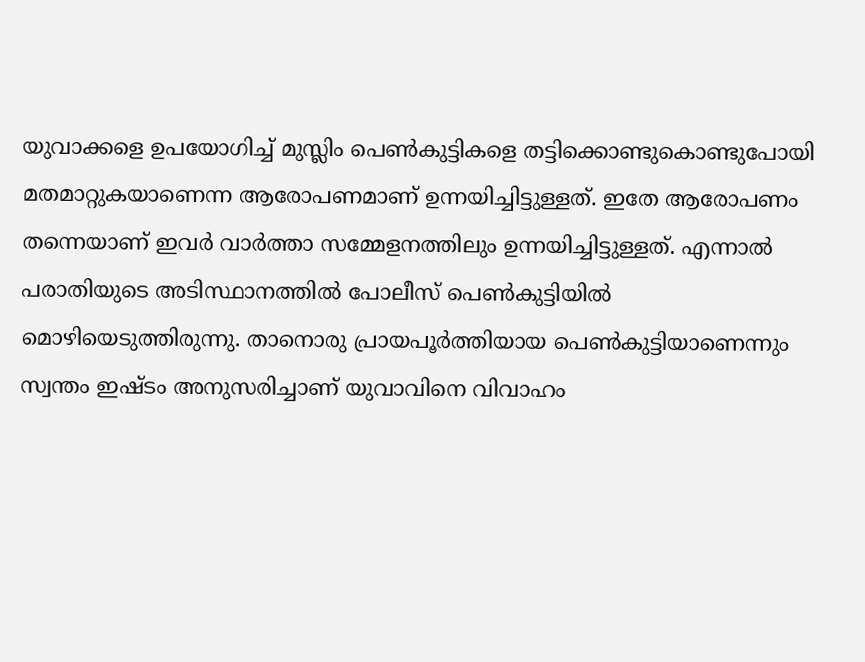യുവാക്കളെ ഉപയോഗിച്ച് മുസ്ലിം പെൺകുട്ടികളെ തട്ടിക്കൊണ്ടുകൊണ്ടുപോയി മതമാറ്റുകയാണെന്ന ആരോപണമാണ് ഉന്നയിച്ചിട്ടുള്ളത്. ഇതേ ആരോപണം തന്നെയാണ് ഇവർ വാർത്താ സമ്മേളനത്തിലും ഉന്നയിച്ചിട്ടുള്ളത്. എന്നാൽ പരാതിയുടെ അടിസ്ഥാനത്തിൽ പോലീസ് പെൺകുട്ടിയിൽ മൊഴിയെടുത്തിരുന്നു. താനൊരു പ്രായപൂർത്തിയായ പെൺകുട്ടിയാണെന്നും സ്വന്തം ഇഷ്ടം അനുസരിച്ചാണ് യുവാവിനെ വിവാഹം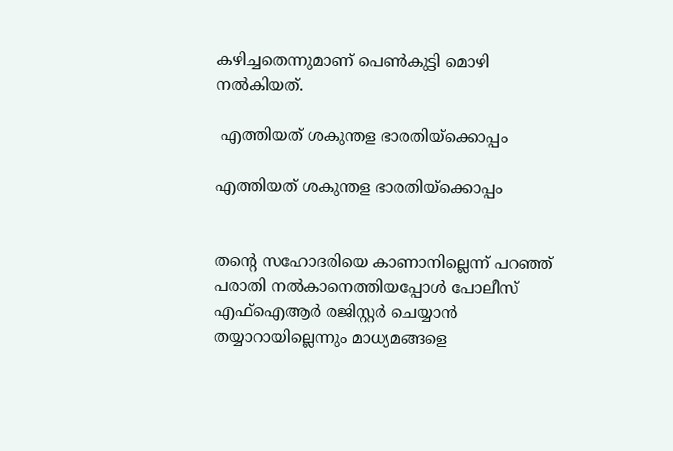കഴിച്ചതെന്നുമാണ് പെൺകുട്ടി മൊഴി നൽകിയത്.

 എത്തിയത് ശകുന്തള ഭാരതിയ്ക്കൊപ്പം

എത്തിയത് ശകുന്തള ഭാരതിയ്ക്കൊപ്പം


തന്റെ സഹോദരിയെ കാണാനില്ലെന്ന് പറഞ്ഞ് പരാതി നൽകാനെത്തിയപ്പോൾ പോലീസ് എഫ്ഐആർ രജിസ്റ്റർ ചെയ്യാൻ തയ്യാറായില്ലെന്നും മാധ്യമങ്ങളെ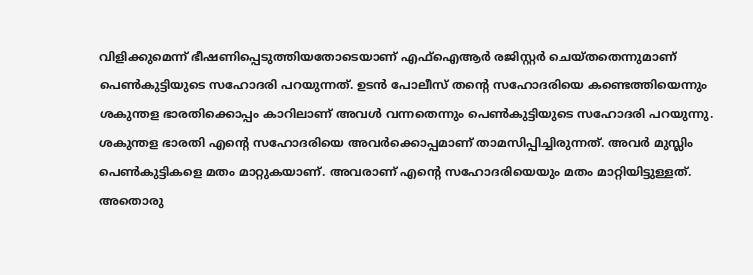വിളിക്കുമെന്ന് ഭീഷണിപ്പെടുത്തിയതോടെയാണ് എഫ്ഐആർ രജിസ്റ്റർ ചെയ്തതെന്നുമാണ് പെൺകുട്ടിയുടെ സഹോദരി പറയുന്നത്. ഉടൻ പോലീസ് തന്റെ സഹോദരിയെ കണ്ടെത്തിയെന്നും ശകുന്തള ഭാരതിക്കൊപ്പം കാറിലാണ് അവൾ വന്നതെന്നും പെൺകുട്ടിയുടെ സഹോദരി പറയുന്നു. ശകുന്തള ഭാരതി എന്റെ സഹോദരിയെ അവർക്കൊപ്പമാണ് താമസിപ്പിച്ചിരുന്നത്. അവർ മുസ്ലിം പെൺകുട്ടികളെ മതം മാറ്റുകയാണ്. അവരാണ് എന്റെ സഹോദരിയെയും മതം മാറ്റിയിട്ടുള്ളത്. അതൊരു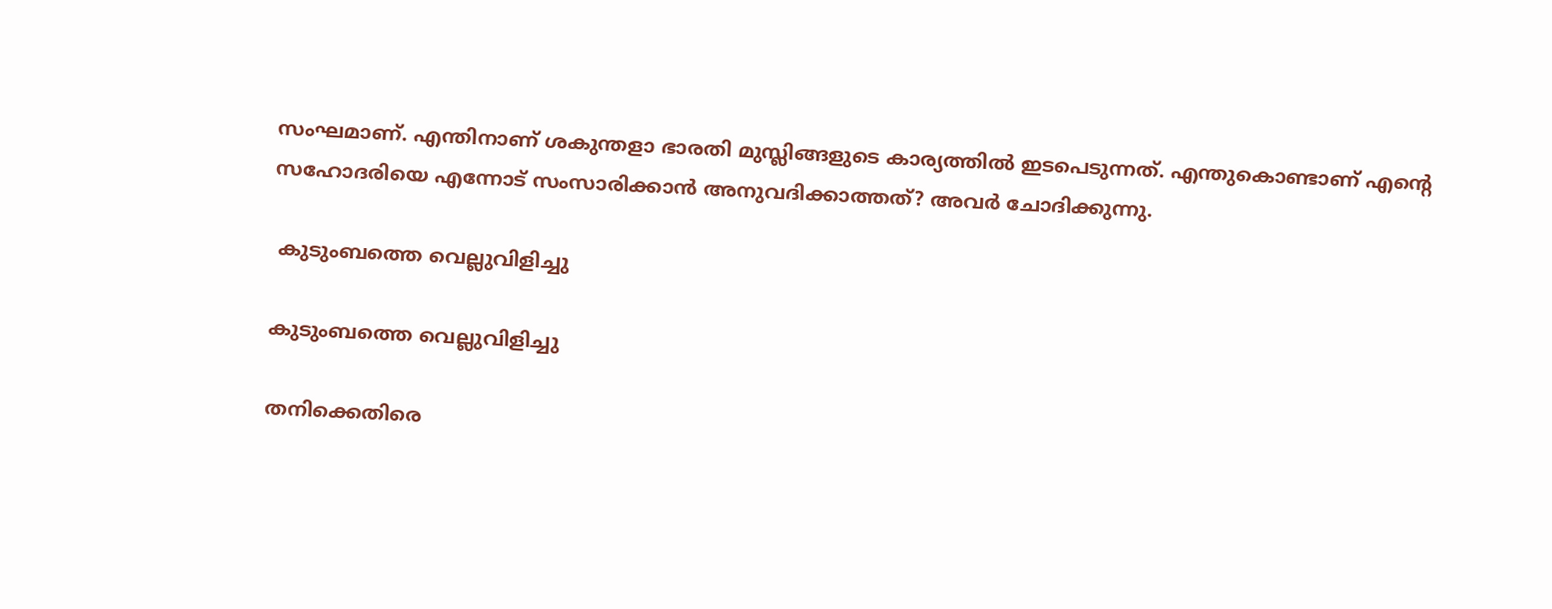സംഘമാണ്. എന്തിനാണ് ശകുന്തളാ ഭാരതി മുസ്ലിങ്ങളുടെ കാര്യത്തിൽ ഇടപെടുന്നത്. എന്തുകൊണ്ടാണ് എന്റെ സഹോദരിയെ എന്നോട് സംസാരിക്കാൻ അനുവദിക്കാത്തത്? അവർ ചോദിക്കുന്നു.

 കുടുംബത്തെ വെല്ലുവിളിച്ചു

കുടുംബത്തെ വെല്ലുവിളിച്ചു

തനിക്കെതിരെ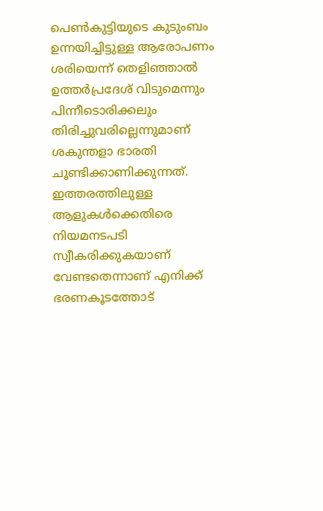പെൺകുട്ടിയുടെ കുടുംബം ഉന്നയിച്ചിട്ടുള്ള ആരോപണം ശരിയെന്ന് തെളിഞ്ഞാൽ ഉത്തർപ്രദേശ് വിടുമെന്നും പിന്നീടൊരിക്കലും തിരിച്ചുവരില്ലെന്നുമാണ് ശകുന്തളാ ഭാരതി ചൂണ്ടിക്കാണിക്കുന്നത്. ഇത്തരത്തിലുള്ള ആളുകൾക്കെതിരെ നിയമനടപടി സ്വീകരിക്കുകയാണ് വേണ്ടതെന്നാണ് എനിക്ക് ഭരണകൂടത്തോട്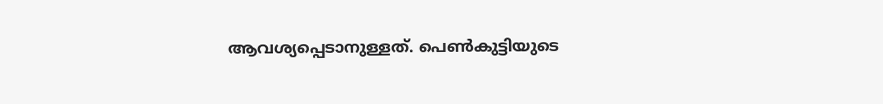ആവശ്യപ്പെടാനുള്ളത്. പെൺകുട്ടിയുടെ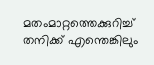മതംമാറ്റത്തെക്കുറിച്ച് തനിക്ക് എന്തെങ്കിലും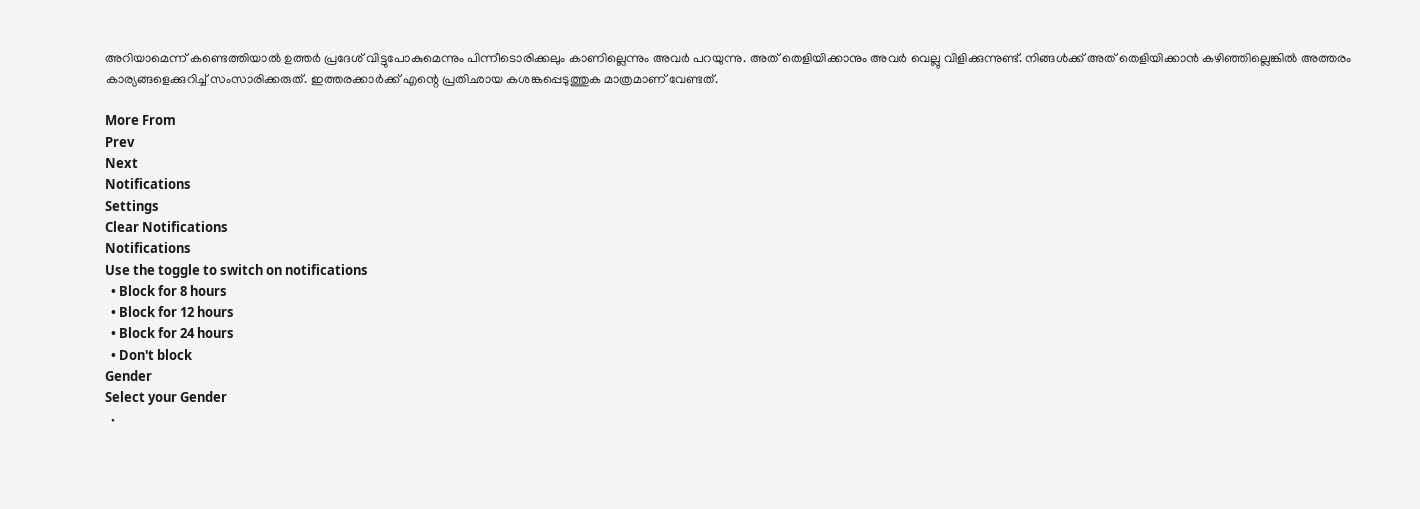അറിയാമെന്ന് കണ്ടെത്തിയാൽ ഉത്തർ പ്രദേശ് വിട്ടുപോകുമെന്നും പിന്നീടൊരിക്കലും കാണില്ലെന്നും അവർ പറയുന്നു. അത് തെളിയിക്കാനും അവർ വെല്ലു വിളിക്കുന്നുണ്ട്. നിങ്ങൾക്ക് അത് തെളിയിക്കാൻ കഴിഞ്ഞില്ലെങ്കിൽ അത്തരം കാര്യങ്ങളെക്കുറിച്ച് സംസാരിക്കരുത്. ഇത്തരക്കാർക്ക് എന്റെ പ്രതിഛായ കശങ്കപ്പെടുത്തുക മാത്രമാണ് വേണ്ടത്.

More From
Prev
Next
Notifications
Settings
Clear Notifications
Notifications
Use the toggle to switch on notifications
  • Block for 8 hours
  • Block for 12 hours
  • Block for 24 hours
  • Don't block
Gender
Select your Gender
  •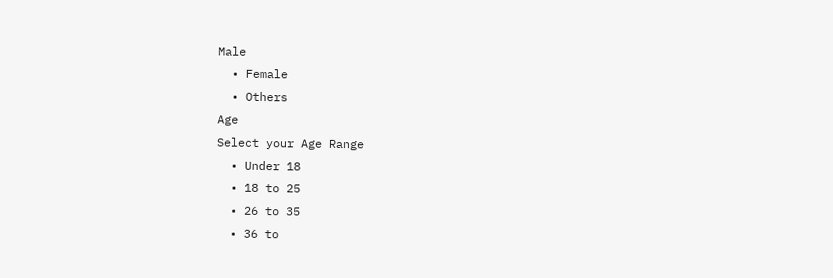Male
  • Female
  • Others
Age
Select your Age Range
  • Under 18
  • 18 to 25
  • 26 to 35
  • 36 to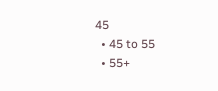45
  • 45 to 55
  • 55+